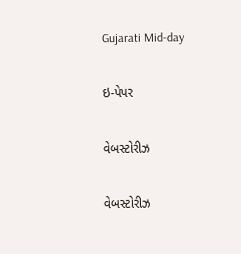Gujarati Mid-day

ઇ-પેપર

વેબસ્ટોરીઝ

વેબસ્ટોરીઝ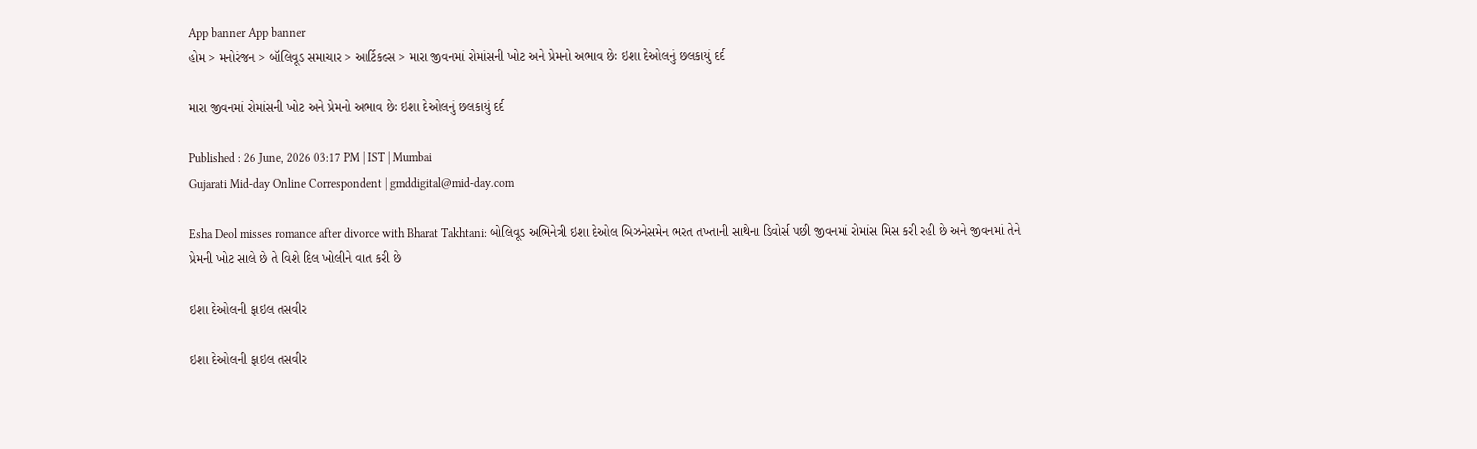App banner App banner
હોમ > મનોરંજન > બૉલિવૂડ સમાચાર > આર્ટિકલ્સ > મારા જીવનમાં રોમાંસની ખોટ અને પ્રેમનો અભાવ છેઃ ઇશા દેઓલનું છલકાયું દર્દ

મારા જીવનમાં રોમાંસની ખોટ અને પ્રેમનો અભાવ છેઃ ઇશા દેઓલનું છલકાયું દર્દ

Published : 26 June, 2026 03:17 PM | IST | Mumbai
Gujarati Mid-day Online Correspondent | gmddigital@mid-day.com

Esha Deol misses romance after divorce with Bharat Takhtani: બોલિવૂડ અભિનેત્રી ઇશા દેઓલ બિઝનેસમેન ભરત તખ્તાની સાથેના ડિવોર્સ પછી જીવનમાં રોમાંસ મિસ કરી રહી છે અને જીવનમાં તેને પ્રેમની ખોટ સાલે છે તે વિશે દિલ ખોલીને વાત કરી છે

ઇશા દેઓલની ફાઇલ તસવીર

ઇશા દેઓલની ફાઇલ તસવીર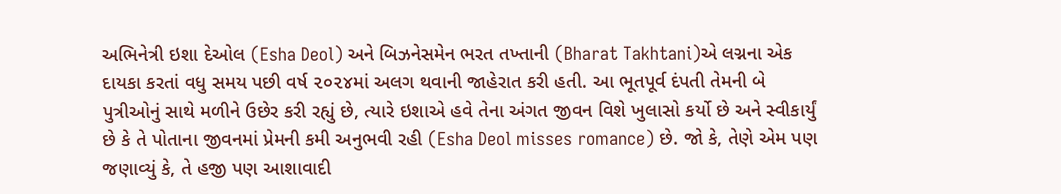અભિનેત્રી ઇશા દેઓલ (Esha Deol) અને બિઝનેસમેન ભરત તખ્તાની (Bharat Takhtani)એ લગ્નના એક દાયકા કરતાં વધુ સમય પછી વર્ષ ૨૦૨૪માં અલગ થવાની જાહેરાત કરી હતી. આ ભૂતપૂર્વ દંપતી તેમની બે પુત્રીઓનું સાથે મળીને ઉછેર કરી રહ્યું છે, ત્યારે ઇશાએ હવે તેના અંગત જીવન વિશે ખુલાસો કર્યો છે અને સ્વીકાર્યું છે કે તે પોતાના જીવનમાં પ્રેમની કમી અનુભવી રહી (Esha Deol misses romance) છે. જો કે, તેણે એમ પણ જણાવ્યું કે, તે હજી પણ આશાવાદી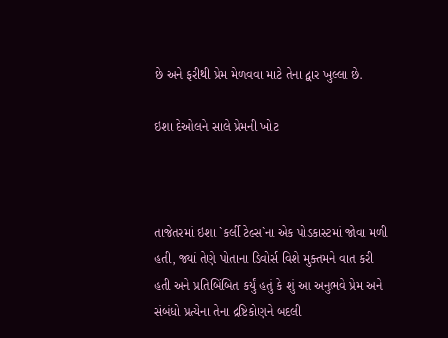છે અને ફરીથી પ્રેમ મેળવવા માટે તેના દ્વાર ખુલ્લા છે.

ઇશા દેઓલને સાલે પ્રેમની ખોટ



તાજેતરમાં ઇશા `કર્લી ટેલ્સ`ના એક પોડકાસ્ટમાં જોવા મળી હતી, જ્યાં તેણે પોતાના ડિવોર્સ વિશે મુક્તમને વાત કરી હતી અને પ્રતિબિંબિત કર્યું હતું કે શું આ અનુભવે પ્રેમ અને સંબંધો પ્રત્યેના તેના દ્રષ્ટિકોણને બદલી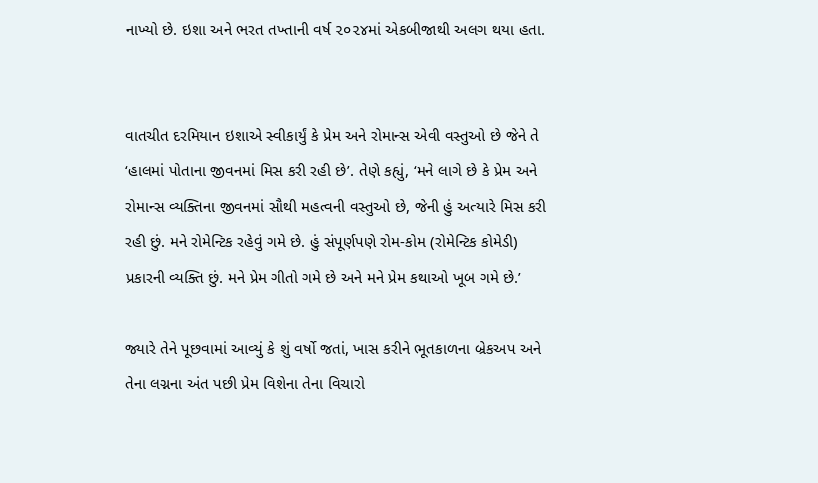નાખ્યો છે. ઇશા અને ભરત તખ્તાની વર્ષ ૨૦૨૪માં એકબીજાથી અલગ થયા હતા.


વાતચીત દરમિયાન ઇશાએ સ્વીકાર્યું કે પ્રેમ અને રોમાન્સ એવી વસ્તુઓ છે જેને તે ‘હાલમાં પોતાના જીવનમાં મિસ કરી રહી છે’. તેણે કહ્યું, ‘મને લાગે છે કે પ્રેમ અને રોમાન્સ વ્યક્તિના જીવનમાં સૌથી મહત્વની વસ્તુઓ છે, જેની હું અત્યારે મિસ કરી રહી છું. મને રોમેન્ટિક રહેવું ગમે છે. હું સંપૂર્ણપણે રોમ-કોમ (રોમેન્ટિક કોમેડી) પ્રકારની વ્યક્તિ છું. મને પ્રેમ ગીતો ગમે છે અને મને પ્રેમ કથાઓ ખૂબ ગમે છે.’

જ્યારે તેને પૂછવામાં આવ્યું કે શું વર્ષો જતાં, ખાસ કરીને ભૂતકાળના બ્રેકઅપ અને તેના લગ્નના અંત પછી પ્રેમ વિશેના તેના વિચારો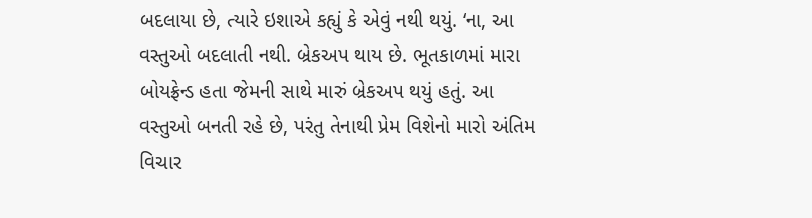બદલાયા છે, ત્યારે ઇશાએ કહ્યું કે એવું નથી થયું. ‘ના, આ વસ્તુઓ બદલાતી નથી. બ્રેકઅપ થાય છે. ભૂતકાળમાં મારા બોયફ્રેન્ડ હતા જેમની સાથે મારું બ્રેકઅપ થયું હતું. આ વસ્તુઓ બનતી રહે છે, પરંતુ તેનાથી પ્રેમ વિશેનો મારો અંતિમ વિચાર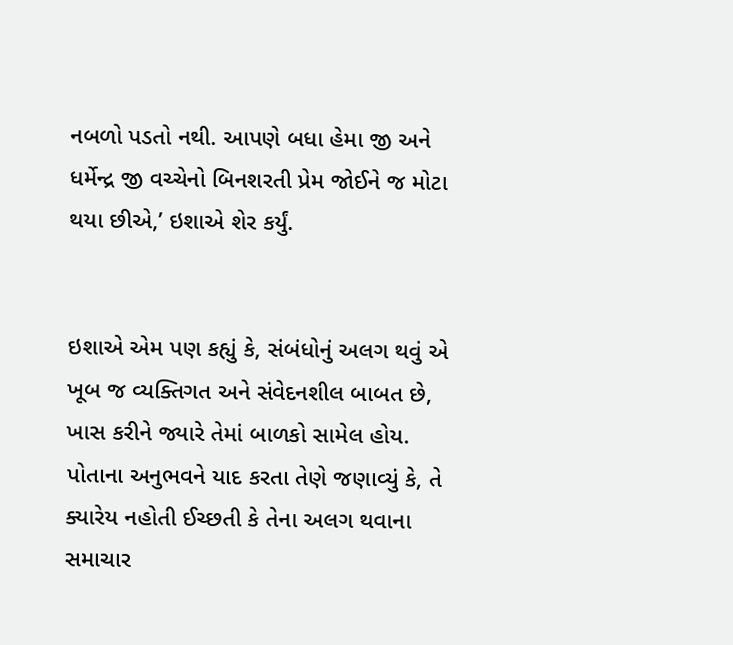નબળો પડતો નથી. આપણે બધા હેમા જી અને ધર્મેન્દ્ર જી વચ્ચેનો બિનશરતી પ્રેમ જોઈને જ મોટા થયા છીએ,’ ઇશાએ શેર કર્યું.


ઇશાએ એમ પણ કહ્યું કે, સંબંધોનું અલગ થવું એ ખૂબ જ વ્યક્તિગત અને સંવેદનશીલ બાબત છે, ખાસ કરીને જ્યારે તેમાં બાળકો સામેલ હોય. પોતાના અનુભવને યાદ કરતા તેણે જણાવ્યું કે, તે ક્યારેય નહોતી ઈચ્છતી કે તેના અલગ થવાના સમાચાર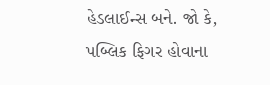હેડલાઈન્સ બને. જો કે, પબ્લિક ફિગર હોવાના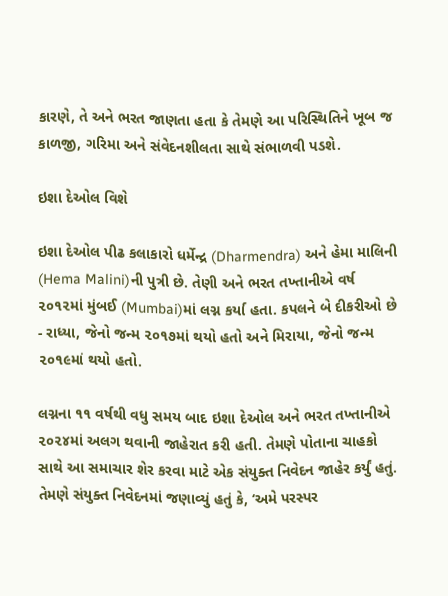કારણે, તે અને ભરત જાણતા હતા કે તેમણે આ પરિસ્થિતિને ખૂબ જ કાળજી, ગરિમા અને સંવેદનશીલતા સાથે સંભાળવી પડશે.

ઇશા દેઓલ વિશે

ઇશા દેઓલ પીઢ કલાકારો ધર્મેન્દ્ર (Dharmendra) અને હેમા માલિની (Hema Malini)ની પુત્રી છે. તેણી અને ભરત તખ્તાનીએ વર્ષ ૨૦૧૨માં મુંબઈ (Mumbai)માં લગ્ન કર્યા હતા. કપલને બે દીકરીઓ છે - રાધ્યા, જેનો જન્મ ૨૦૧૭માં થયો હતો અને મિરાયા, જેનો જન્મ ૨૦૧૯માં થયો હતો.

લગ્નના ૧૧ વર્ષથી વધુ સમય બાદ ઇશા દેઓલ અને ભરત તખ્તાનીએ ૨૦૨૪માં અલગ થવાની જાહેરાત કરી હતી. તેમણે પોતાના ચાહકો સાથે આ સમાચાર શેર કરવા માટે એક સંયુક્ત નિવેદન જાહેર કર્યું હતું. તેમણે સંયુક્ત નિવેદનમાં જણાવ્યું હતું કે, ‘અમે પરસ્પર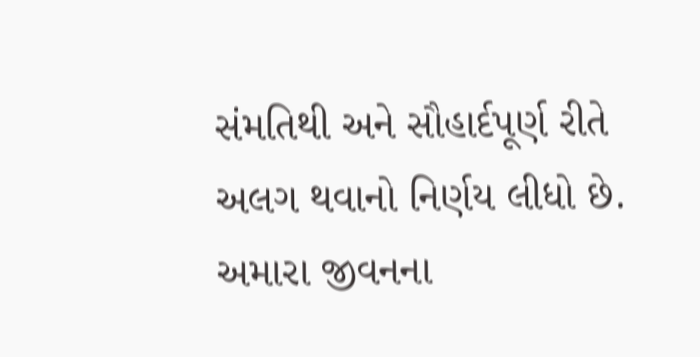સંમતિથી અને સૌહાર્દપૂર્ણ રીતે અલગ થવાનો નિર્ણય લીધો છે. અમારા જીવનના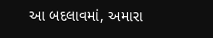આ બદલાવમાં, અમારા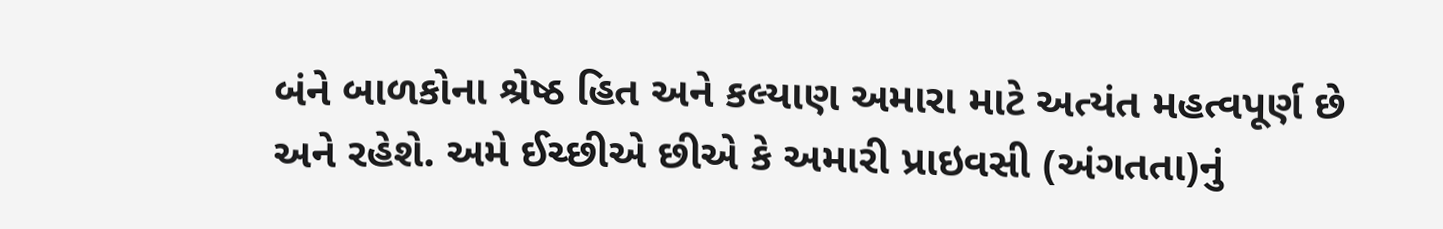બંને બાળકોના શ્રેષ્ઠ હિત અને કલ્યાણ અમારા માટે અત્યંત મહત્વપૂર્ણ છે અને રહેશે. અમે ઈચ્છીએ છીએ કે અમારી પ્રાઇવસી (અંગતતા)નું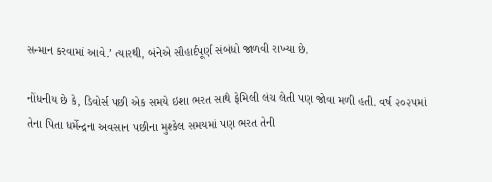સન્માન કરવામાં આવે.’ ત્યારથી, બંનેએ સૌહાર્દપૂર્ણ સંબંધો જાળવી રાખ્યા છે.

નોંધનીય છે કે, ડિવોર્સ પછી એક સમયે ઇશા ભરત સાથે ફેમિલી લંચ લેતી પણ જોવા મળી હતી. વર્ષ ૨૦૨૫માં તેના પિતા ધર્મેન્દ્રના અવસાન પછીના મુશ્કેલ સમયમાં પણ ભરત તેની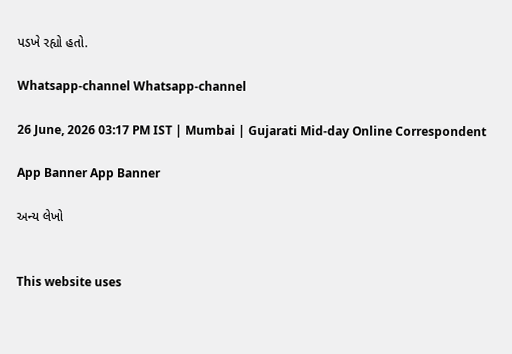પડખે રહ્યો હતો.

Whatsapp-channel Whatsapp-channel

26 June, 2026 03:17 PM IST | Mumbai | Gujarati Mid-day Online Correspondent

App Banner App Banner

અન્ય લેખો


This website uses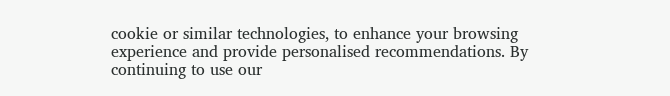cookie or similar technologies, to enhance your browsing experience and provide personalised recommendations. By continuing to use our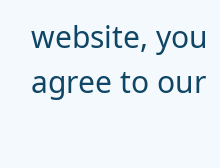website, you agree to our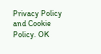Privacy Policy and Cookie Policy. OK